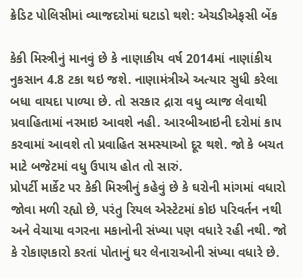ક્રેડિટ પોલિસીમાં વ્યાજદરોમાં ઘટાડો થશે: એચડીએફસી બેંક

કેકી મિસ્ત્રીનું માનવું છે કે નાણાકીય વર્ષ 2014માં નાણાંકીય નુકસાન 4.8 ટકા થઇ જશે. નાણામંત્રીએ અત્યાર સુધી કરેલા બધા વાયદા પાળ્યા છે. તો સરકાર દ્રારા વધુ વ્યાજ લેવાથી પ્રવાહિતામાં નરમાઇ આવશે નહી. આરબીઆઇની દરોમાં કાપ કરવામાં આવશે તો પ્રવાહિત સમસ્યાઓ દૂર થશે. જો કે બચત માટે બજેટમાં વધુ ઉપાય હોત તો સારું.
પ્રોપર્ટી માર્કેટ પર કેકી મિસ્ત્રીનું કહેવું છે કે ઘરોની માંગમાં વધારો જોવા મળી રહ્યો છે, પરંતુ રિયલ એસ્ટેટમાં કોઇ પરિવર્તન નથી અને વેચાયા વગરના મકાનોની સંખ્યા પણ વધારે રહી નથી. જો કે રોકાણકારો કરતાં પોતાનું ઘર લેનારાઓની સંખ્યા વધારે છે.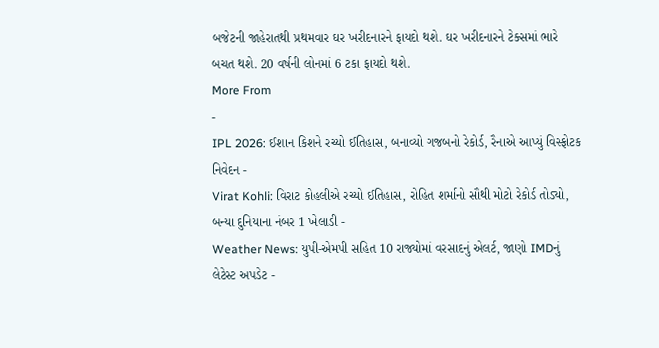બજેટની જાહેરાતથી પ્રથમવાર ઘર ખરીદનારને ફાયદો થશે. ઘર ખરીદનારને ટેક્સમાં ભારે બચત થશે. 20 વર્ષની લોનમાં 6 ટકા ફાયદો થશે.
More From
-
IPL 2026: ઈશાન કિશને રચ્યો ઈતિહાસ, બનાવ્યો ગજબનો રેકોર્ડ, રૈનાએ આપ્યું વિસ્ફોટક નિવેદન -
Virat Kohli: વિરાટ કોહલીએ રચ્યો ઈતિહાસ, રોહિત શર્માનો સૌથી મોટો રેકોર્ડ તોડ્યો, બન્યા દુનિયાના નંબર 1 ખેલાડી -
Weather News: યુપી-એમપી સહિત 10 રાજ્યોમાં વરસાદનું એલર્ટ, જાણો IMDનું લેટેસ્ટ અપડેટ -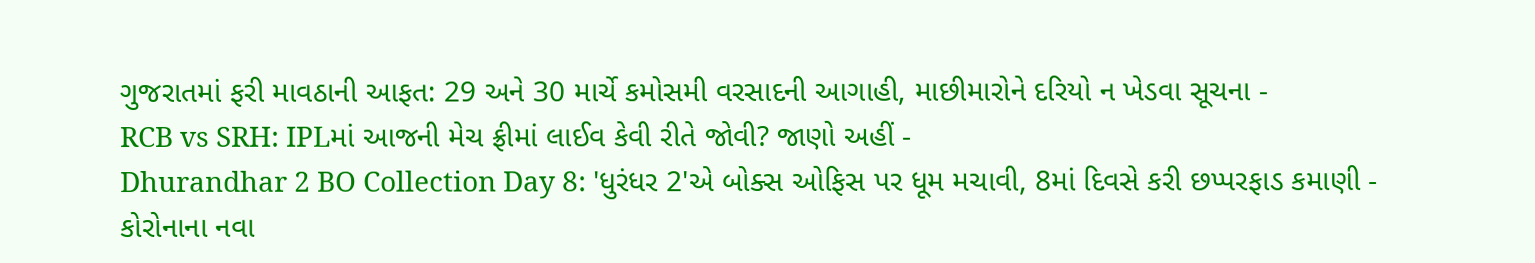ગુજરાતમાં ફરી માવઠાની આફત: 29 અને 30 માર્ચે કમોસમી વરસાદની આગાહી, માછીમારોને દરિયો ન ખેડવા સૂચના -
RCB vs SRH: IPLમાં આજની મેચ ફ્રીમાં લાઈવ કેવી રીતે જોવી? જાણો અહીં -
Dhurandhar 2 BO Collection Day 8: 'ધુરંધર 2'એ બોક્સ ઓફિસ પર ધૂમ મચાવી, 8માં દિવસે કરી છપ્પરફાડ કમાણી -
કોરોનાના નવા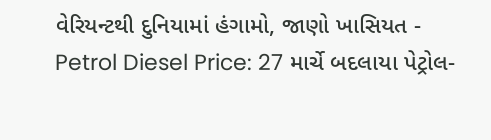વેરિયન્ટથી દુનિયામાં હંગામો, જાણો ખાસિયત -
Petrol Diesel Price: 27 માર્ચે બદલાયા પેટ્રોલ-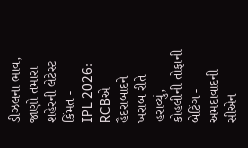ડીઝલના ભાવ, જાણો તમારા શહેરની લેટેસ્ટ કિંમત -
IPL 2026: RCBએ હૈદરાબાદને ખરાબ રીતે હરાવ્યું, કોહલીની તોફાની બેટિંગ -
અમદાવાદની સીએન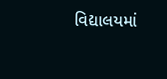વિદ્યાલયમાં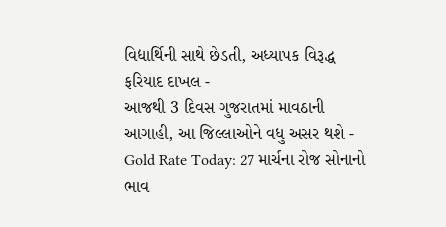વિદ્યાર્થિની સાથે છેડતી, અધ્યાપક વિરૂદ્ધ ફરિયાદ દાખલ -
આજથી 3 દિવસ ગુજરાતમાં માવઠાની આગાહી, આ જિલ્લાઓને વધુ અસર થશે -
Gold Rate Today: 27 માર્ચના રોજ સોનાનો ભાવ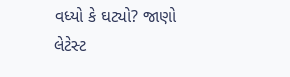વધ્યો કે ઘટ્યો? જાણો લેટેસ્ટ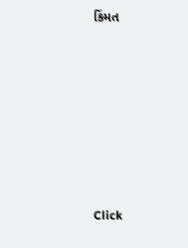કિંમત









Click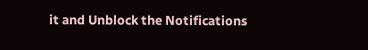it and Unblock the Notifications